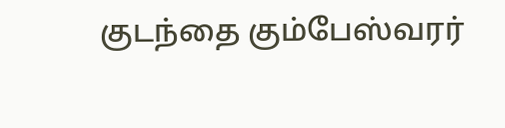குடந்தை கும்பேஸ்வரர்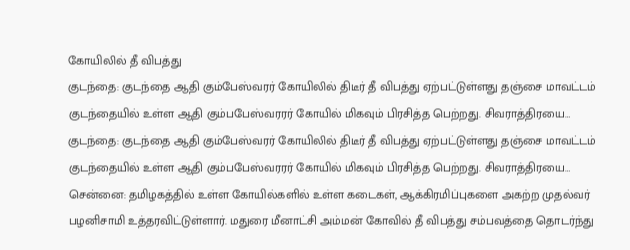கோயிலில் தீ விபத்து
குடந்தை: குடந்தை ஆதி கும்பேஸ்வரர் கோயிலில் திடீர் தீ விபத்து ஏற்பட்டுள்ளது தஞ்சை மாவட்டம் குடந்தையில் உள்ள ஆதி கும்பபேஸ்வரரர் கோயில் மிகவும் பிரசித்த பெற்றது. சிவராத்திரயை…
குடந்தை: குடந்தை ஆதி கும்பேஸ்வரர் கோயிலில் திடீர் தீ விபத்து ஏற்பட்டுள்ளது தஞ்சை மாவட்டம் குடந்தையில் உள்ள ஆதி கும்பபேஸ்வரரர் கோயில் மிகவும் பிரசித்த பெற்றது. சிவராத்திரயை…
சென்னை: தமிழகத்தில் உள்ள கோயில்களில் உள்ள கடைகள், ஆக்கிரமிப்புகளை அகற்ற முதல்வர் பழனிசாமி உத்தரவிட்டுள்ளார். மதுரை மீனாட்சி அம்மன் கோவில் தீ விபத்து சம்பவத்தை தொடர்ந்து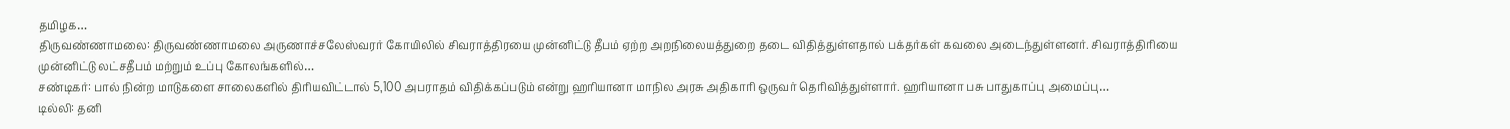தமிழக…
திருவண்ணாமலை: திருவண்ணாமலை அருணாச்சலேஸ்வரர் கோயிலில் சிவராத்திரயை முன்னிட்டு தீபம் ஏற்ற அறநிலையத்துறை தடை விதித்துள்ளதால் பக்தர்கள் கவலை அடைந்துள்ளனர். சிவராத்திரியை முன்னிட்டு லட்சதீபம் மற்றும் உப்பு கோலங்களில்…
சண்டிகர்: பால் நின்ற மாடுகளை சாலைகளில் திரியவிட்டால் 5,100 அபராதம் விதிக்கப்படும் என்று ஹரியானா மாநில அரசு அதிகாரி ஒருவர் தெரிவித்துள்ளார். ஹரியானா பசு பாதுகாப்பு அமைப்பு…
டில்லி: தனி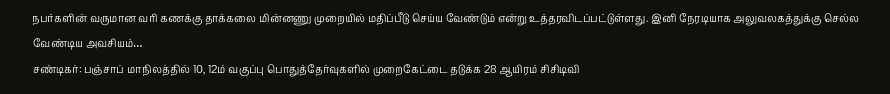நபர்களின் வருமான வரி கணக்கு தாக்கலை மின்னணு முறையில் மதிப்பீடு செய்ய வேண்டும் என்று உத்தரவிடப்பட்டுள்ளது. இனி நேரடியாக அலுவலகத்துக்கு செல்ல வேண்டிய அவசியம்…
சண்டிகர்: பஞ்சாப் மாநிலத்தில் 10, 12ம் வகுப்பு பொதுத்தேர்வுகளில் முறைகேட்டை தடுக்க 28 ஆயிரம் சிசிடிவி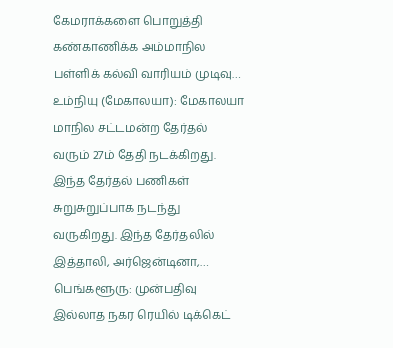கேமராக்களை பொறுத்தி கண்காணிக்க அம்மாநில பள்ளிக் கல்வி வாரியம் முடிவு…
உம்நியு (மேகாலயா): மேகாலயா மாநில சட்டமன்ற தேர்தல் வரும் 27ம் தேதி நடக்கிறது. இந்த தேர்தல் பணிகள் சுறுசுறுப்பாக நடந்து வருகிறது. இந்த தேர்தலில் இத்தாலி, அர்ஜென்டினா,…
பெங்களூரு: முன்பதிவு இல்லாத நகர ரெயில் டிக்கெட்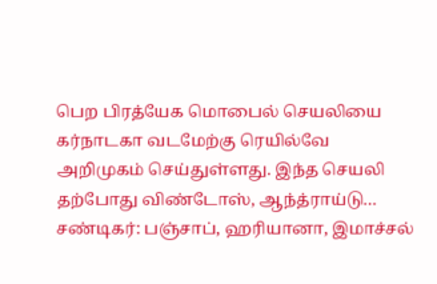பெற பிரத்யேக மொபைல் செயலியை கர்நாடகா வடமேற்கு ரெயில்வே அறிமுகம் செய்துள்ளது. இந்த செயலி தற்போது விண்டோஸ், ஆந்த்ராய்டு…
சண்டிகர்: பஞ்சாப், ஹரியானா, இமாச்சல்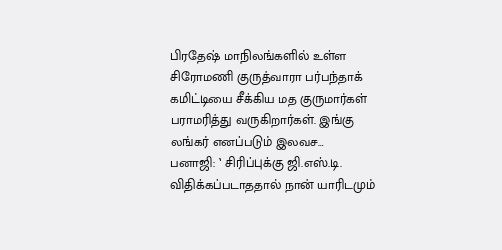பிரதேஷ் மாநிலங்களில் உள்ள சிரோமணி குருத்வாரா பர்பந்தாக் கமிட்டியை சீக்கிய மத குருமார்கள் பராமரித்து வருகிறார்கள். இங்கு லங்கர் எனப்படும் இலவச…
பனாஜி: ‛ சிரிப்புக்கு ஜி.எஸ்.டி. விதிக்கப்படாததால் நான் யாரிடமும்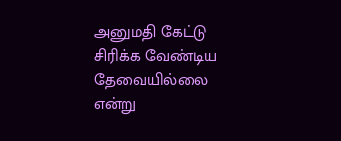அனுமதி கேட்டு சிரிக்க வேண்டிய தேவையில்லை என்று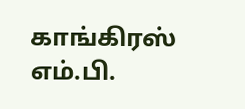காங்கிரஸ் எம்.பி.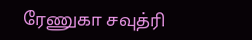ரேணுகா சவுத்ரி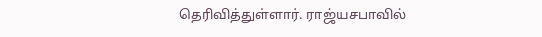தெரிவித்துள்ளார். ராஜ்யசபாவில்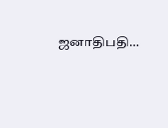ஜனாதிபதி…